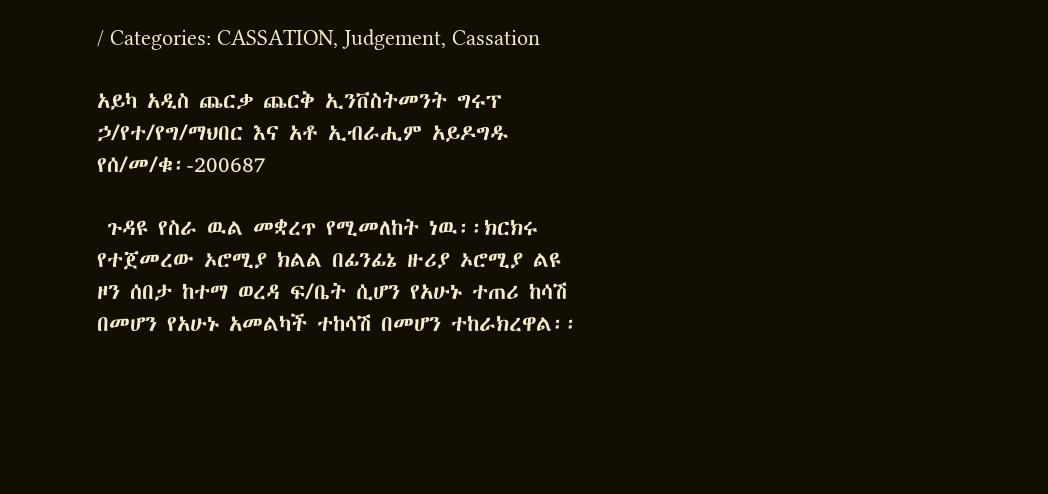/ Categories: CASSATION, Judgement, Cassation

አይካ አዲስ ጨርቃ ጨርቅ ኢንቨስትመንት ግሩፕ ኃ/የተ/የግ/ማህበር እና አቶ ኢብራሒም አይዶግዱ የሰ/መ/ቁ፡-200687

 ጉዳዩ የስራ ዉል መቋረጥ የሚመለከት ነዉ፡፡ክርክሩ የተጀመረው ኦሮሚያ ክልል በፊንፊኔ ዙሪያ ኦሮሚያ ልዩ ዞን ሰበታ ከተማ ወረዳ ፍ/ቤት ሲሆን የአሁኑ ተጠሪ ከሳሽ በመሆን የአሁኑ አመልካች ተከሳሽ በመሆን ተከራክረዋል፡፡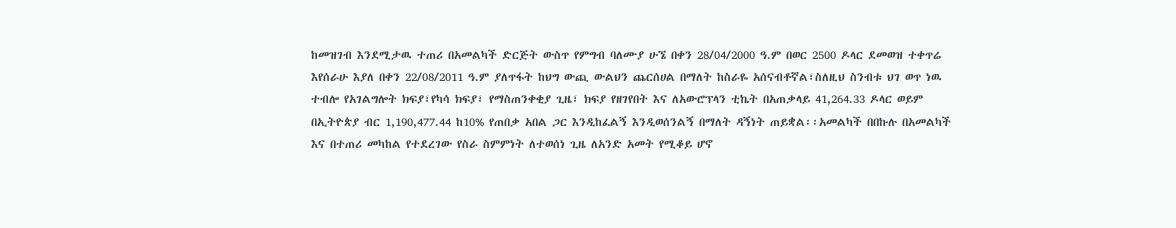ከመዝገብ እንደሚታዉ ተጠሪ በአመልካች ድርጅት ውስጥ የምግብ ባለሙያ ሁኜ በቀን 28/04/2000 ዓ.ም በወር 2500 ዶላር ደመወዝ ተቀጥሬ እየሰራሁ እያለ በቀን 22/08/2011 ዓ.ም ያለጥፋት ከህግ ውጪ ውልህን ጨርሰሀል በማለት ከስራዬ አሰናብቶኛል፣ስለዚህ ስንብቱ ህገ ወጥ ነዉ ተብሎ የአገልግሎት ክፍያ፣የካሳ ክፍያ፣ የማስጠንቀቂያ ጊዜ፣ ክፍያ የዘገየበት እና ለአውሮፕላን ቲኬት በአጠቃላይ 41,264.33 ዶላር ወይም በኢትዮጵያ ብር 1,190,477.44 ከ10% የጠበቃ አበል ጋር እንዲከፈልኝ እንዲወሰንልኝ በማለት ዳኝነት ጠይቋል፡፡አመልካች በበኩሉ በአመልካች እና በተጠሪ መካከል የተደረገው የስራ ስምምነት ለተወሰነ ጊዜ ለአንድ አመት የሚቆይ ሆኖ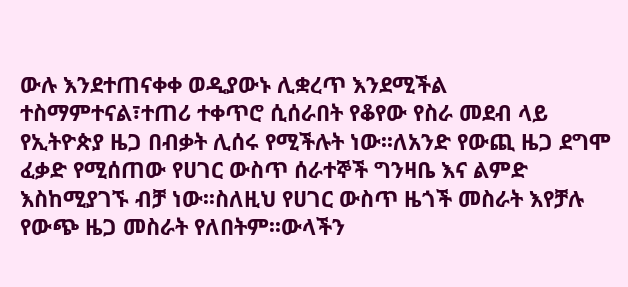ውሉ እንደተጠናቀቀ ወዲያውኑ ሊቋረጥ እንደሚችል ተስማምተናል፣ተጠሪ ተቀጥሮ ሲሰራበት የቆየው የስራ መደብ ላይ የኢትዮጵያ ዜጋ በብቃት ሊሰሩ የሚችሉት ነው፡፡ለአንድ የውጪ ዜጋ ደግሞ ፈቃድ የሚሰጠው የሀገር ውስጥ ሰራተኞች ግንዛቤ እና ልምድ እስከሚያገኙ ብቻ ነው፡፡ስለዚህ የሀገር ውስጥ ዜጎች መስራት እየቻሉ የውጭ ዜጋ መስራት የለበትም፡፡ውላችን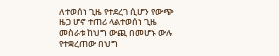ለተወሰነ ጊዜ የተደረገ ሲሆን የውጭ ዜጋ ሆኖ ተጠሪ ላልተወሰነ ጊዜ መስራቱ ከህግ ውጪ በመሆኑ ውሉ የተቋረጠው በህግ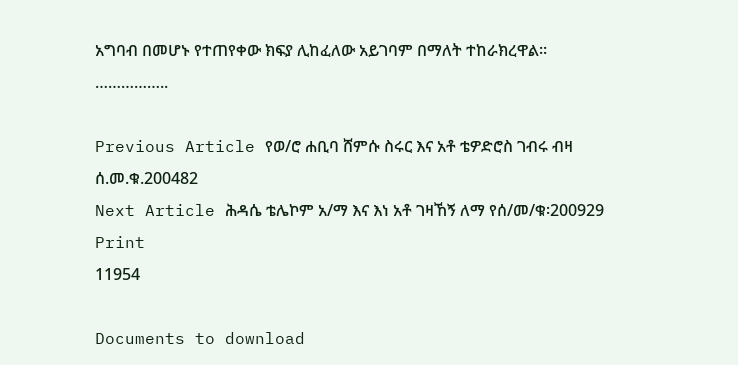አግባብ በመሆኑ የተጠየቀው ክፍያ ሊከፈለው አይገባም በማለት ተከራክረዋል፡፡……………..

Previous Article የወ/ሮ ሐቢባ ሸምሱ ስሩር እና አቶ ቴዎድሮስ ገብሩ ብዛ ሰ.መ.ቁ.200482
Next Article ሕዳሴ ቴሌኮም አ/ማ እና እነ አቶ ገዛኸኝ ለማ የሰ/መ/ቁ፡200929
Print
11954

Documents to download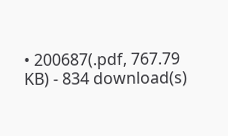• 200687(.pdf, 767.79 KB) - 834 download(s)